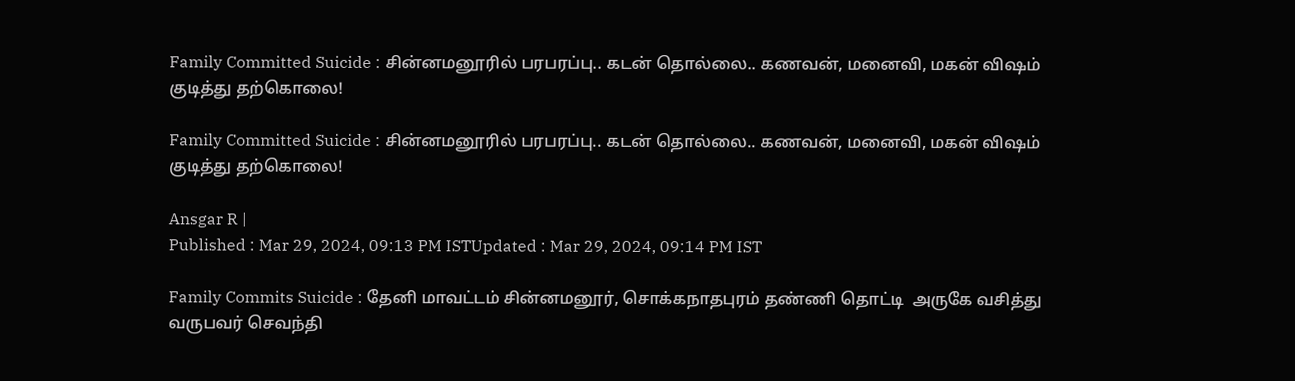Family Committed Suicide : சின்னமனூரில் பரபரப்பு.. கடன் தொல்லை.. கணவன், மனைவி, மகன் விஷம் குடித்து தற்கொலை!

Family Committed Suicide : சின்னமனூரில் பரபரப்பு.. கடன் தொல்லை.. கணவன், மனைவி, மகன் விஷம் குடித்து தற்கொலை!

Ansgar R |
Published : Mar 29, 2024, 09:13 PM ISTUpdated : Mar 29, 2024, 09:14 PM IST

Family Commits Suicide : தேனி மாவட்டம் சின்னமனூர், சொக்கநாதபுரம் தண்ணி தொட்டி  அருகே வசித்து வருபவர் செவந்தி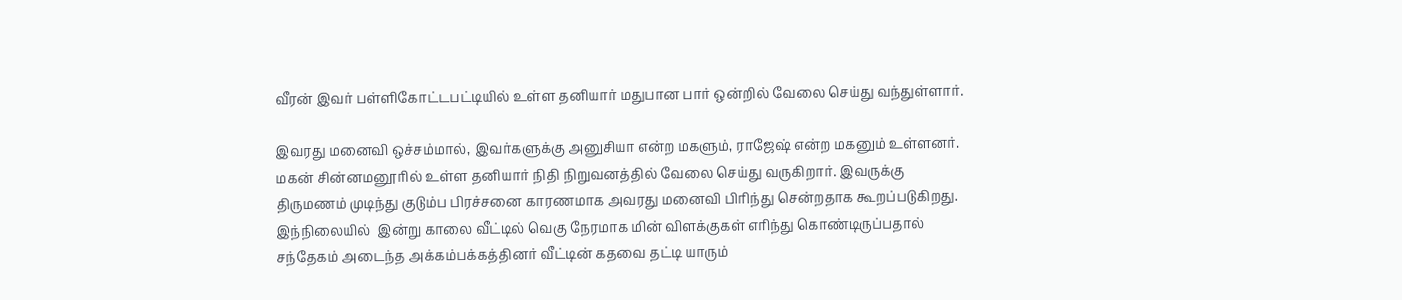வீரன் இவர் பள்ளிகோட்டபட்டியில் உள்ள தனியார் மதுபான பார் ஒன்றில் வேலை செய்து வந்துள்ளார்.

இவரது மனைவி ஒச்சம்மால், இவர்களுக்கு அனுசியா என்ற மகளும், ராஜேஷ் என்ற மகனும் உள்ளனர். மகன் சின்னமனூரில் உள்ள தனியார் நிதி நிறுவனத்தில் வேலை செய்து வருகிறார். இவருக்கு திருமணம் முடிந்து குடும்ப பிரச்சனை காரணமாக அவரது மனைவி பிரிந்து சென்றதாக கூறப்படுகிறது. இந்நிலையில்  இன்று காலை வீட்டில் வெகு நேரமாக மின் விளக்குகள் எரிந்து கொண்டிருப்பதால் சந்தேகம் அடைந்த அக்கம்பக்கத்தினர் வீட்டின் கதவை தட்டி யாரும்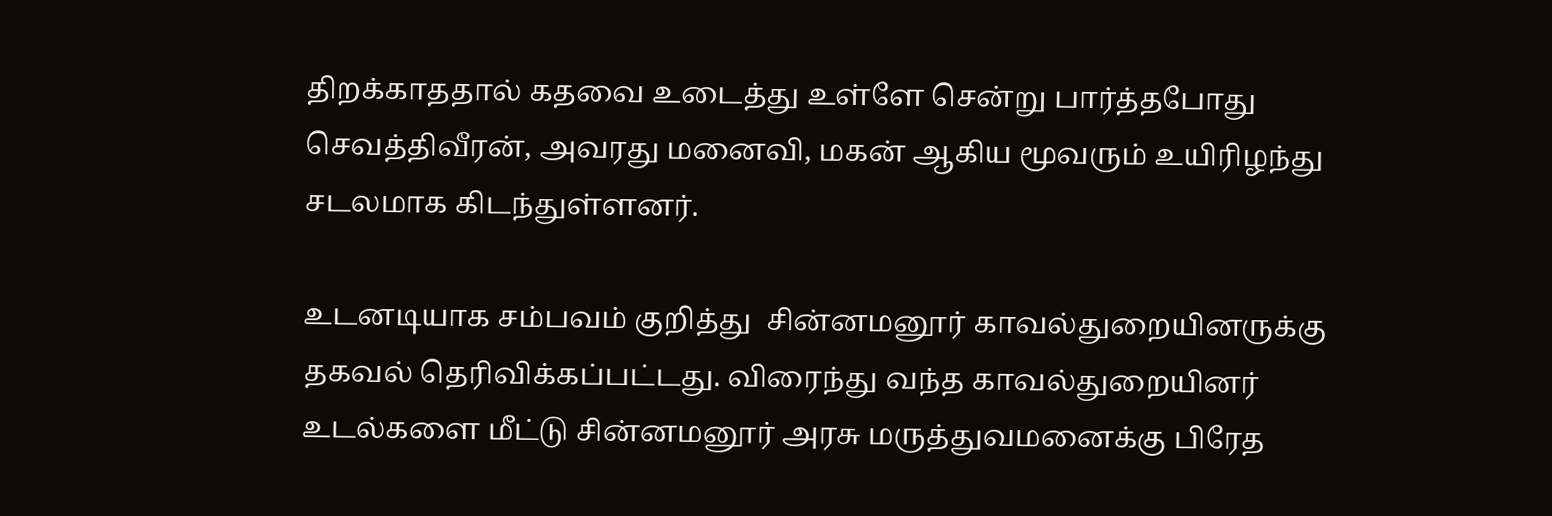திறக்காததால் கதவை உடைத்து உள்ளே சென்று பார்த்தபோது செவத்திவீரன், அவரது மனைவி, மகன் ஆகிய மூவரும் உயிரிழந்து சடலமாக கிடந்துள்ளனர்.

உடனடியாக சம்பவம் குறித்து  சின்னமனூர் காவல்துறையினருக்கு தகவல் தெரிவிக்கப்பட்டது. விரைந்து வந்த காவல்துறையினர் உடல்களை மீட்டு சின்னமனூர் அரசு மருத்துவமனைக்கு பிரேத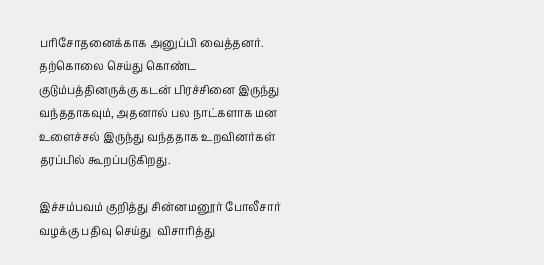பரிசோதனைக்காக அனுப்பி வைத்தனர். தற்கொலை செய்து கொண்ட குடும்பத்தினருக்கு கடன் பிரச்சினை இருந்து வந்ததாகவும், அதனால் பல நாட்களாக மன உளைச்சல் இருந்து வந்ததாக உறவினர்கள் தரப்பில் கூறப்படுகிறது.

இச்சம்பவம் குறித்து சின்னமனூர் போலீசார் வழக்கு பதிவு செய்து  விசாரித்து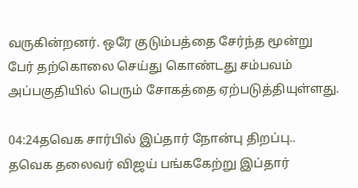வருகின்றனர். ஒரே குடும்பத்தை சேர்ந்த மூன்று பேர் தற்கொலை செய்து கொண்டது சம்பவம் அப்பகுதியில் பெரும் சோகத்தை ஏற்படுத்தியுள்ளது.

04:24தவெக சார்பில் இப்தார் நோன்பு திறப்பு.. தவெக தலைவர் விஜய் பங்ககேற்று இப்தார்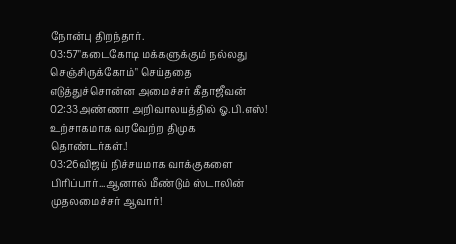நோன்பு திறந்தார்.
03:57"கடைகோடி மக்களுக்கும் நல்லது செஞ்சிருக்கோம்" செய்ததை எடுத்துச்சொன்ன அமைச்சர் கீதாஜீவன்
02:33அண்ணா அறிவாலயத்தில் ஓ.பி.எஸ்! உற்சாகமாக வரவேற்ற திமுக தொண்டர்கள்.!
03:26விஜய் நிச்சயமாக வாக்குகளை பிரிப்பார்...ஆனால் மீண்டும் ஸ்டாலின் முதலமைச்சர் ஆவார்!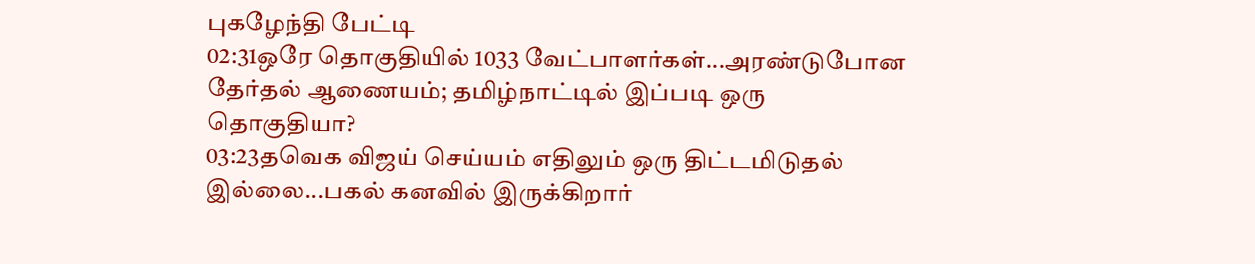புகழேந்தி பேட்டி
02:31ஒரே தொகுதியில் 1033 வேட்பாளர்கள்...அரண்டுபோன தேர்தல் ஆணையம்; தமிழ்நாட்டில் இப்படி ஒரு தொகுதியா?
03:23தவெக விஜய் செய்யம் எதிலும் ஒரு திட்டமிடுதல் இல்லை...பகல் கனவில் இருக்கிறார்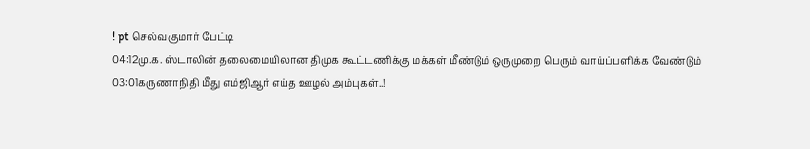! pt செல்வகுமார் பேட்டி
04:12மு.க. ஸ்டாலின் தலைமையிலான திமுக கூட்டணிக்கு மக்கள் மீண்டும் ஒருமுறை பெரும் வாய்ப்பளிக்க வேண்டும்
03:01கருணாநிதி மீது எம்ஜிஆர் எய்த ஊழல் அம்புகள்..!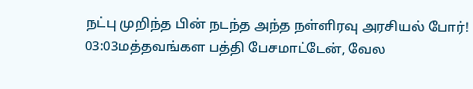நட்பு முறிந்த பின் நடந்த அந்த நள்ளிரவு அரசியல் போர்!
03:03மத்தவங்கள பத்தி பேசமாட்டேன், வேல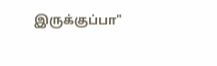இருக்குப்பா"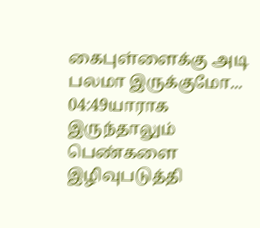கைபுள்ளைக்கு அடி பலமா இருக்குமோ...
04:49யாராக இருந்தாலும் பெண்களை இழிவுபடுத்தி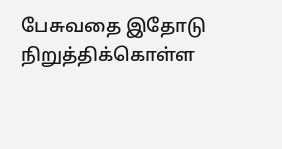பேசுவதை இதோடு நிறுத்திக்கொள்ள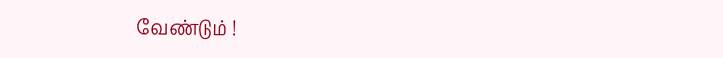வேண்டும் !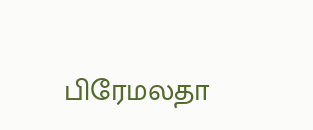பிரேமலதா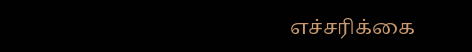எச்சரிக்கை